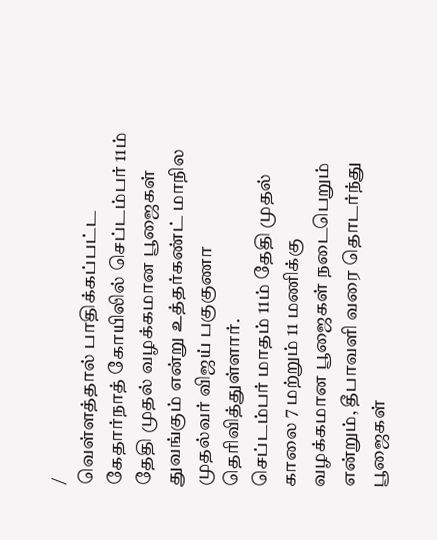/
வெள்ளத்தால் பாதிக்கப்பட்ட கேதார்நாத் கோயிலில் செப்டம்பர் 11ம் தேதி முதல் வழக்கமான பூஜைகள் துவங்கும் என்று உத்தர்கண்ட் மாநில முதல்வர் விஜய் பகுகுணா தெரிவித்துள்ளார்.
செப்டம்பர் மாதம் 11ம் தேதி முதல் காலை 7 மற்றும் 11 மணிக்கு வழக்கமான பூஜைகள் நடைபெறும் என்றும், தீபாவளி வரை தொடர்ந்து பூஜைகள்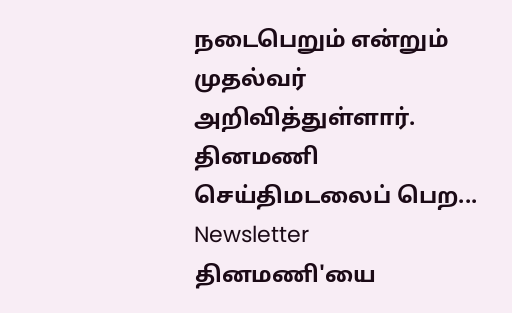நடைபெறும் என்றும் முதல்வர் அறிவித்துள்ளார்.
தினமணி செய்திமடலைப் பெற... Newsletter
தினமணி'யை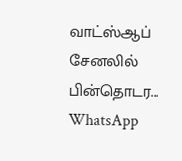வாட்ஸ்ஆப் சேனலில் பின்தொடர... WhatsApp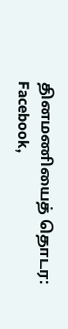தினமணியைத் தொடர: Facebook,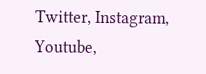Twitter, Instagram, Youtube,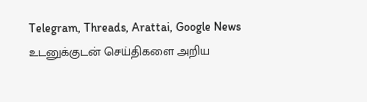Telegram, Threads, Arattai, Google News
உடனுக்குடன் செய்திகளை அறிய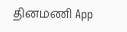தினமணி App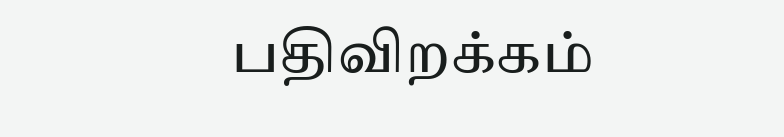பதிவிறக்கம்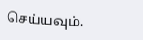செய்யவும்.